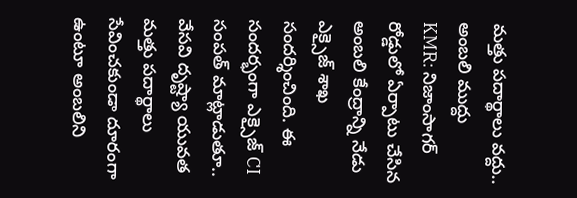మత్తు పదార్థాలు వద్దు.. అంబలి ముద్దు
KMR: నిజాంసాగర్ రోడ్డులో ఏర్పాటు చేసిన అంబలి కేంద్రాన్ని నేడు ఎక్సైజ్ శాఖ సందర్శించింది. ఈ సందర్భంగా ఎక్సైజ్ CI సంపత్ మాట్లాడుతూ.. వేసవి దృష్ట్యా యువత మత్తు పదార్థాలు సేవించకుండా దూరంగా ఉంటూ అంబలిని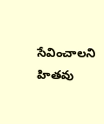సేవించాలని హితవు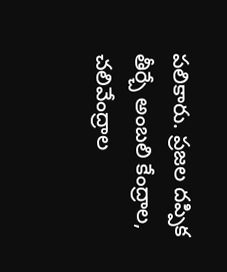పలికారు. ప్రజల దప్పిక తీర్చే అంబలి కేంద్రాల, చలివేంద్రాల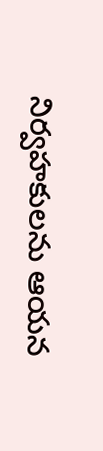నిర్వహకులను ఆయన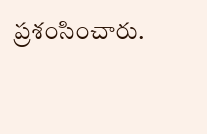ప్రశంసించారు.